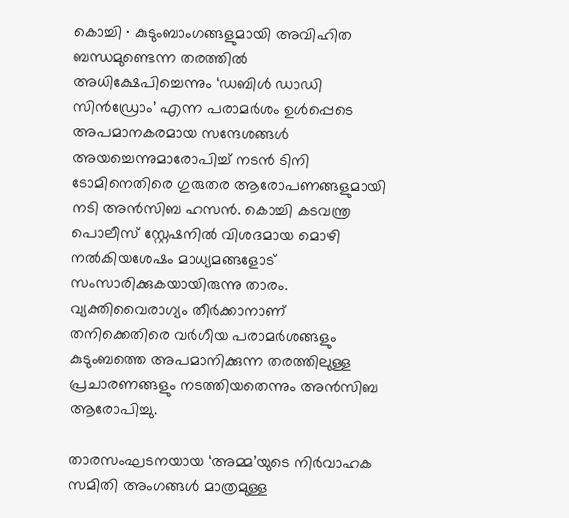കൊച്ചി ∙ കുടുംബാംഗങ്ങളുമായി അവിഹിത ബന്ധമുണ്ടെന്ന തരത്തിൽ അധിക്ഷേപിച്ചെന്നും ‘ഡബിൾ ഡാഡി സിൻഡ്രോം’ എന്ന പരാമർശം ഉൾപ്പെടെ അപമാനകരമായ സന്ദേശങ്ങൾ അയച്ചെന്നുമാരോപിച്ച് നടൻ ടിനി ടോമിനെതിരെ ഗുരുതര ആരോപണങ്ങളുമായി നടി അൻസിബ ഹസൻ. കൊച്ചി കടവന്ത്ര പൊലീസ് സ്റ്റേഷനിൽ വിശദമായ മൊഴി നൽകിയശേഷം മാധ്യമങ്ങളോട് സംസാരിക്കുകയായിരുന്നു താരം. വ്യക്തിവൈരാഗ്യം തീർക്കാനാണ് തനിക്കെതിരെ വർഗീയ പരാമർശങ്ങളും കുടുംബത്തെ അപമാനിക്കുന്ന തരത്തിലുള്ള പ്രചാരണങ്ങളും നടത്തിയതെന്നും അൻസിബ ആരോപിച്ചു.

താരസംഘടനയായ ‘അമ്മ’യുടെ നിർവാഹക സമിതി അംഗങ്ങൾ മാത്രമുള്ള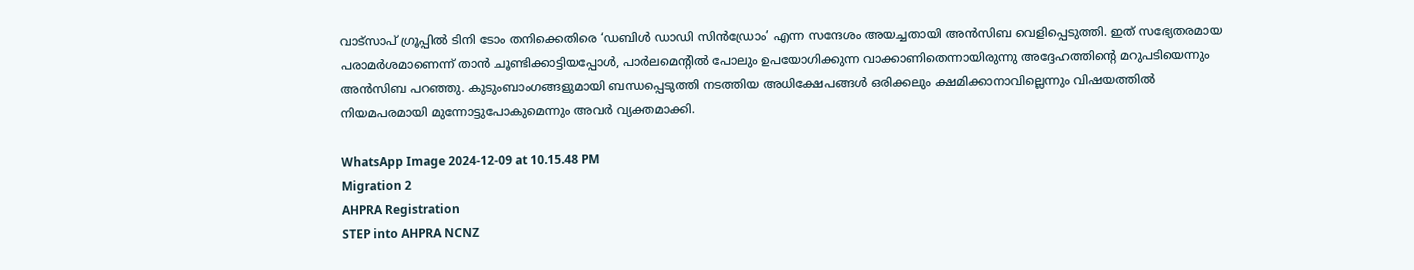വാട്സാപ് ഗ്രൂപ്പിൽ ടിനി ടോം തനിക്കെതിരെ ‘ഡബിൾ ഡാഡി സിൻഡ്രോം’ എന്ന സന്ദേശം അയച്ചതായി അൻസിബ വെളിപ്പെടുത്തി. ഇത് സഭ്യേതരമായ പരാമർശമാണെന്ന് താൻ ചൂണ്ടിക്കാട്ടിയപ്പോൾ, പാർലമെന്റിൽ പോലും ഉപയോഗിക്കുന്ന വാക്കാണിതെന്നായിരുന്നു അദ്ദേഹത്തിന്റെ മറുപടിയെന്നും അൻസിബ പറഞ്ഞു. കുടുംബാംഗങ്ങളുമായി ബന്ധപ്പെടുത്തി നടത്തിയ അധിക്ഷേപങ്ങൾ ഒരിക്കലും ക്ഷമിക്കാനാവില്ലെന്നും വിഷയത്തിൽ നിയമപരമായി മുന്നോട്ടുപോകുമെന്നും അവർ വ്യക്തമാക്കി.

WhatsApp Image 2024-12-09 at 10.15.48 PM
Migration 2
AHPRA Registration
STEP into AHPRA NCNZ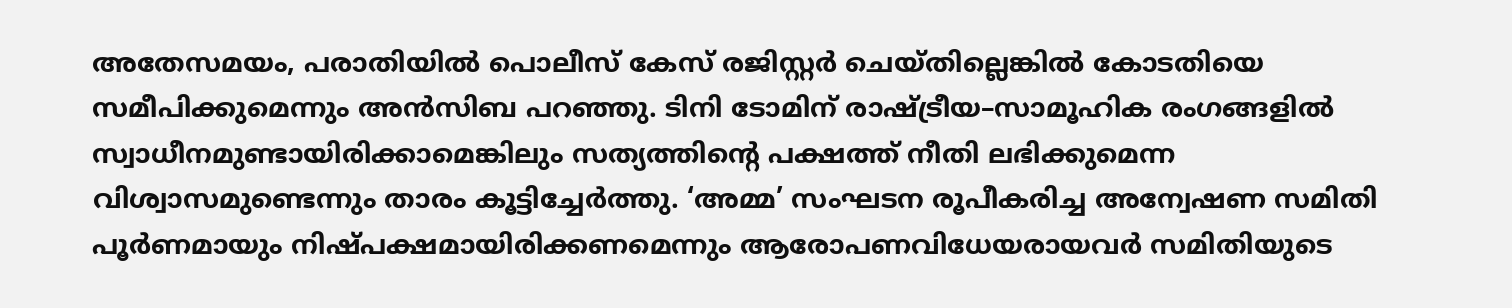അതേസമയം, പരാതിയിൽ പൊലീസ് കേസ് രജിസ്റ്റർ ചെയ്തില്ലെങ്കിൽ കോടതിയെ സമീപിക്കുമെന്നും അൻസിബ പറഞ്ഞു. ടിനി ടോമിന് രാഷ്ട്രീയ–സാമൂഹിക രംഗങ്ങളിൽ സ്വാധീനമുണ്ടായിരിക്കാമെങ്കിലും സത്യത്തിന്റെ പക്ഷത്ത് നീതി ലഭിക്കുമെന്ന വിശ്വാസമുണ്ടെന്നും താരം കൂട്ടിച്ചേർത്തു. ‘അമ്മ’ സംഘടന രൂപീകരിച്ച അന്വേഷണ സമിതി പൂർണമായും നിഷ്പക്ഷമായിരിക്കണമെന്നും ആരോപണവിധേയരായവർ സമിതിയുടെ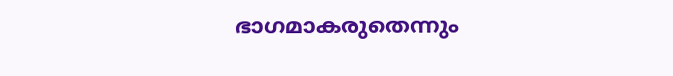ഭാഗമാകരുതെന്നും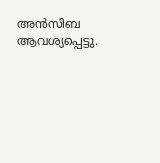അൻസിബ ആവശ്യപ്പെട്ടു.